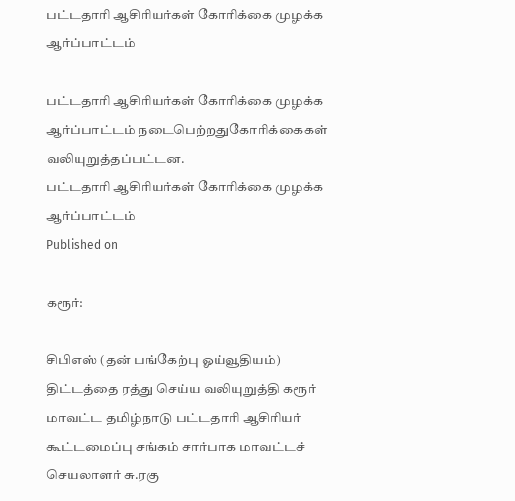பட்டதாரி ஆசிரியர்கள் கோரிக்கை முழக்க ஆர்ப்பாட்டம்

பட்டதாரி ஆசிரியர்கள் கோரிக்கை முழக்க ஆர்ப்பாட்டம் நடைபெற்றதுகோரிக்கைகள் வலியுறுத்தப்பட்டன.
பட்டதாரி ஆசிரியர்கள் கோரிக்கை முழக்க ஆர்ப்பாட்டம்
Published on

கரூர்:

சிபிஎஸ் (தன் பங்கேற்பு ஓய்வூதியம்) திட்டத்தை ரத்து செய்ய வலியுறுத்தி கரூர் மாவட்ட தமிழ்நாடு பட்டதாரி ஆசிரியர் கூட்டமைப்பு சங்கம் சார்பாக மாவட்டச் செயலாளர் சு.ரகு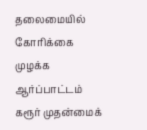தலைமையில் கோரிக்கை முழக்க ஆர்ப்பாட்டம் கரூர் முதன்மைக்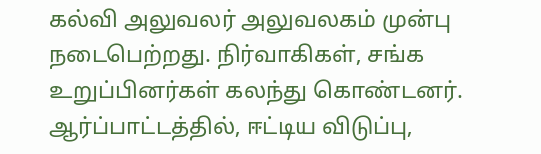கல்வி அலுவலர் அலுவலகம் முன்பு நடைபெற்றது. நிர்வாகிகள், சங்க உறுப்பினர்கள் கலந்து கொண்டனர். ஆர்ப்பாட்டத்தில், ஈட்டிய விடுப்பு,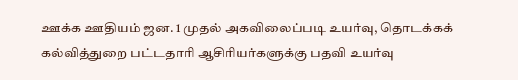ஊக்க ஊதியம் ஜன. 1 முதல் அகவிலைப்படி உயர்வு, தொடக்கக் கல்வித்துறை பட்டதாரி ஆசிரியர்களுக்கு பதவி உயர்வு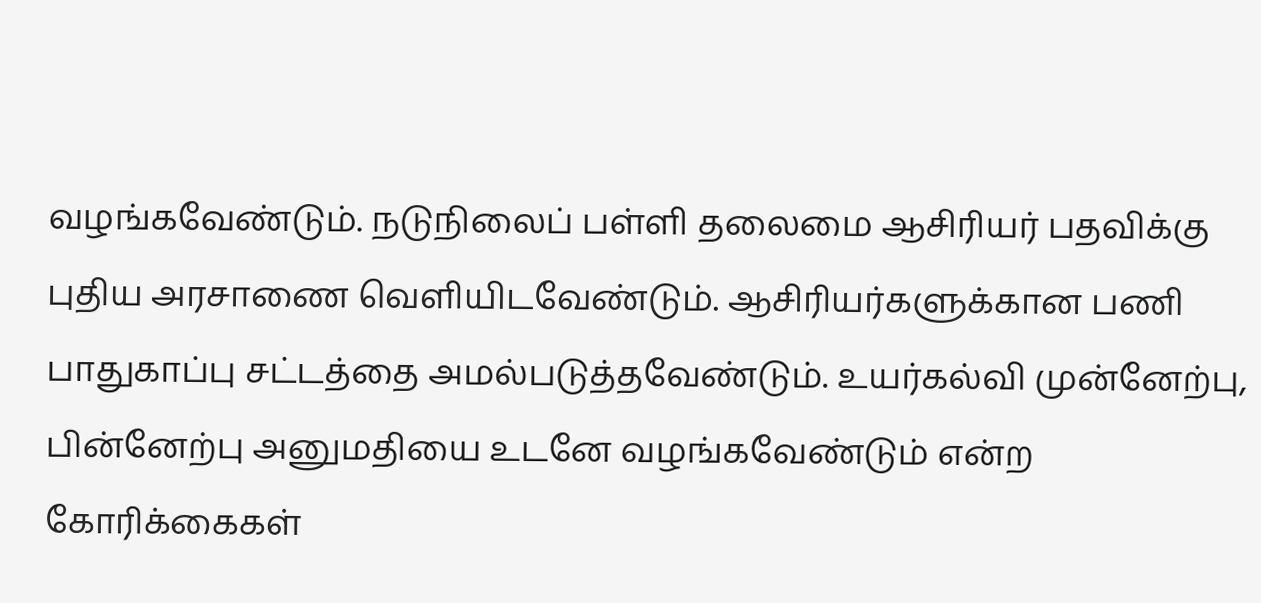வழங்கவேண்டும். நடுநிலைப் பள்ளி தலைமை ஆசிரியர் பதவிக்கு புதிய அரசாணை வெளியிடவேண்டும். ஆசிரியர்களுக்கான பணி பாதுகாப்பு சட்டத்தை அமல்படுத்தவேண்டும். உயர்கல்வி முன்னேற்பு, பின்னேற்பு அனுமதியை உடனே வழங்கவேண்டும் என்ற கோரிக்கைகள்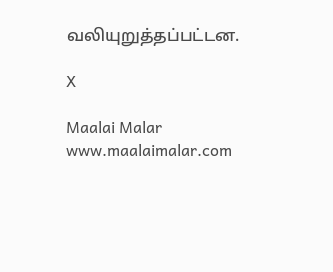வலியுறுத்தப்பட்டன.

X

Maalai Malar
www.maalaimalar.com